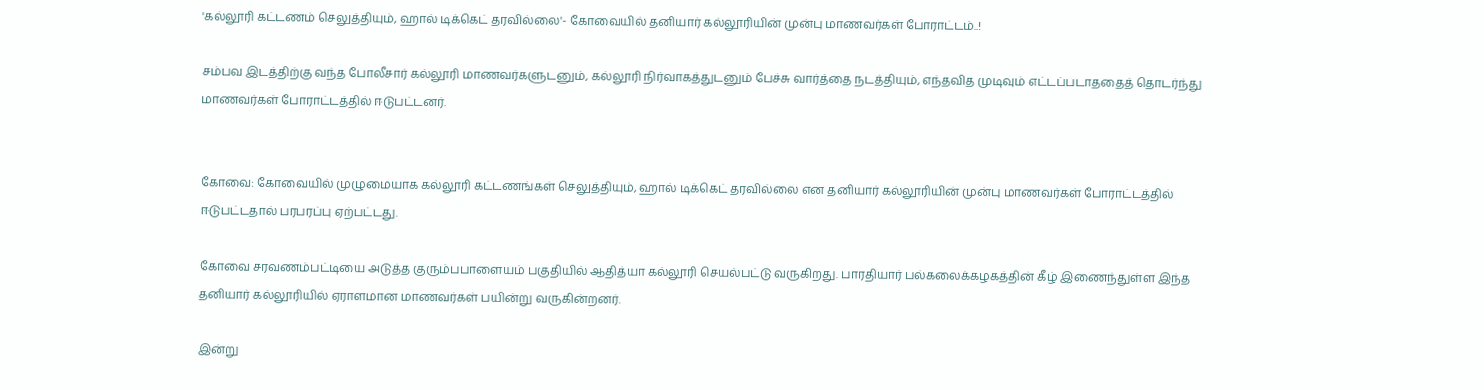'கல்லூரி கட்டணம் செலுத்தியும், ஹால் டிக்கெட் தரவில்லை'- கோவையில் தனியார் கல்லூரியின் முன்பு மாணவர்கள் போராட்டம்..!

சம்பவ இடத்திற்கு வந்த போலீசார் கல்லூரி மாணவர்களுடனும், கல்லூரி நிர்வாகத்துடனும் பேச்சு வார்த்தை நடத்தியும், எந்தவித முடிவும் எட்டப்படாததைத் தொடர்ந்து மாணவர்கள் போராட்டத்தில் ஈடுபட்டனர்.


கோவை: கோவையில் முழுமையாக கல்லூரி கட்டணங்கள் செலுத்தியும், ஹால் டிக்கெட் தரவில்லை என தனியார் கல்லூரியின் முன்பு மாணவர்கள் போராட்டத்தில் ஈடுபட்டதால் பரபரப்பு ஏற்பட்டது.

கோவை சரவணம்பட்டியை அடுத்த குரும்பபாளையம் பகுதியில் ஆதித்யா கல்லூரி செயல்பட்டு வருகிறது. பாரதியார் பல்கலைக்கழகத்தின் கீழ் இணைந்துள்ள இந்த தனியார் கல்லூரியில் ஏராளமான மாணவர்கள் பயின்று வருகின்றனர்.

இன்று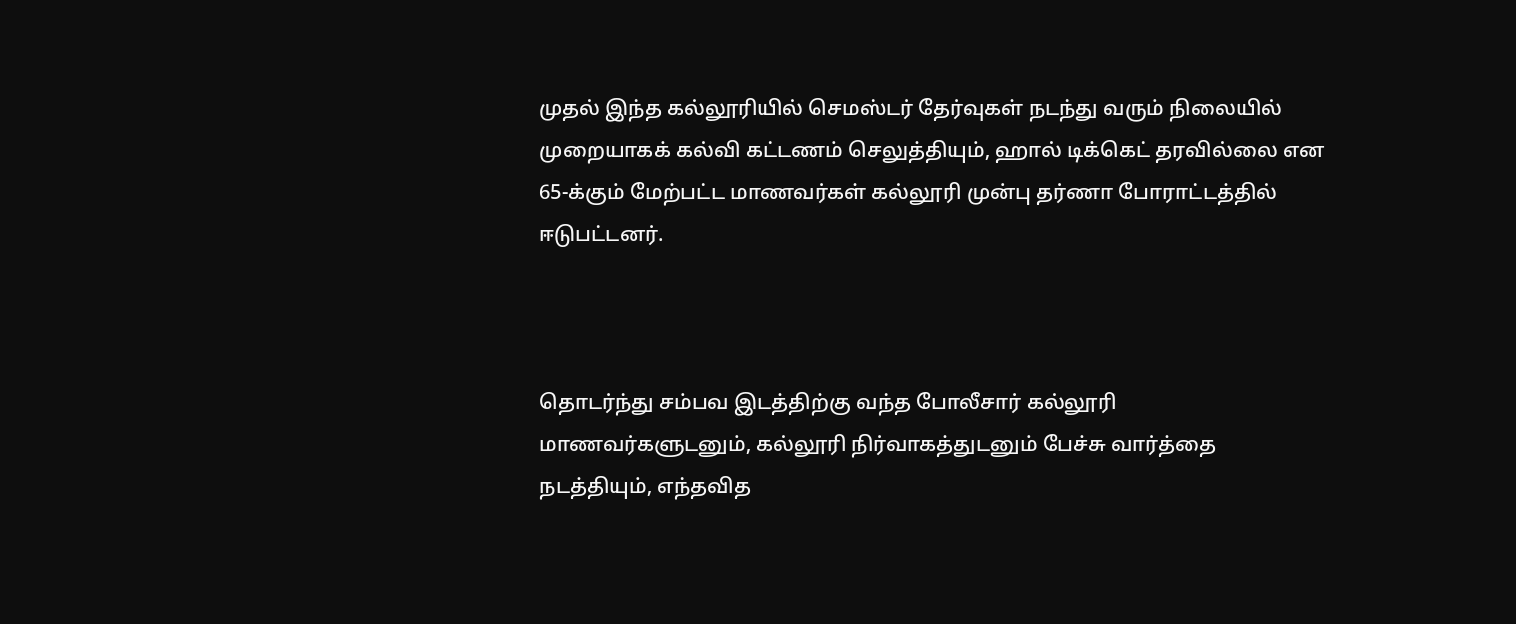முதல் இந்த கல்லூரியில் செமஸ்டர் தேர்வுகள் நடந்து வரும் நிலையில் முறையாகக் கல்வி கட்டணம் செலுத்தியும், ஹால் டிக்கெட் தரவில்லை என 65-க்கும் மேற்பட்ட மாணவர்கள் கல்லூரி முன்பு தர்ணா போராட்டத்தில் ஈடுபட்டனர்.



தொடர்ந்து சம்பவ இடத்திற்கு வந்த போலீசார் கல்லூரி மாணவர்களுடனும், கல்லூரி நிர்வாகத்துடனும் பேச்சு வார்த்தை நடத்தியும், எந்தவித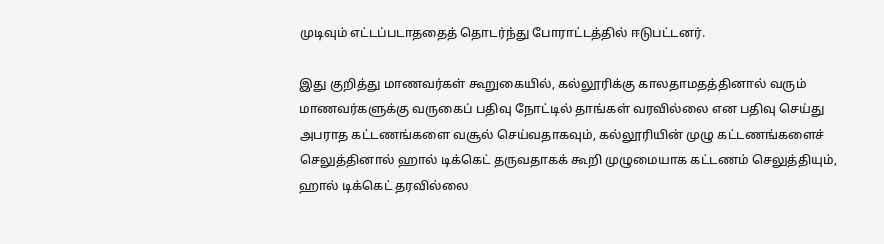முடிவும் எட்டப்படாததைத் தொடர்ந்து போராட்டத்தில் ஈடுபட்டனர்.

இது குறித்து மாணவர்கள் கூறுகையில், கல்லூரிக்கு காலதாமதத்தினால் வரும் மாணவர்களுக்கு வருகைப் பதிவு நோட்டில் தாங்கள் வரவில்லை என பதிவு செய்து அபராத கட்டணங்களை வசூல் செய்வதாகவும், கல்லூரியின் முழு கட்டணங்களைச் செலுத்தினால் ஹால் டிக்கெட் தருவதாகக் கூறி முழுமையாக கட்டணம் செலுத்தியும், ஹால் டிக்கெட் தரவில்லை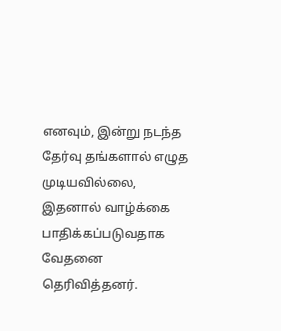எனவும், இன்று நடந்த தேர்வு தங்களால் எழுத முடியவில்லை, இதனால் வாழ்க்கை பாதிக்கப்படுவதாக வேதனை தெரிவித்தனர்.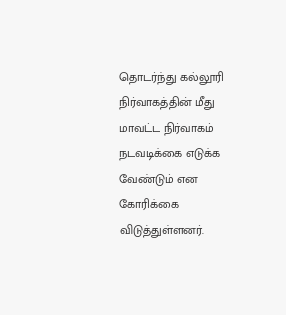தொடர்ந்து கல்லூரி நிர்வாகத்தின் மீது மாவட்ட நிர்வாகம் நடவடிக்கை எடுக்க வேண்டும் என கோரிக்கை விடுத்துள்ளனர்.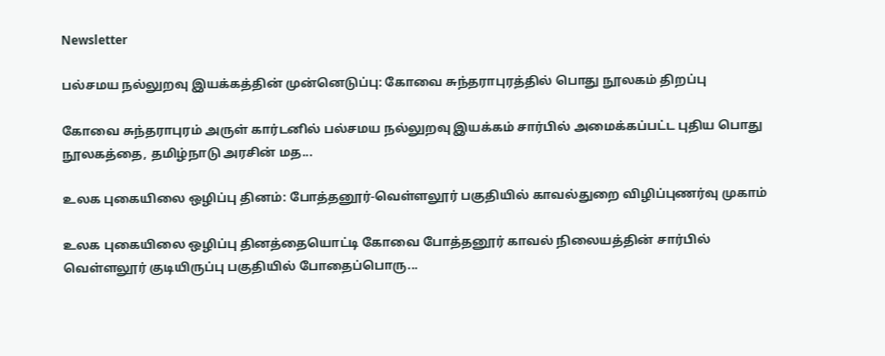Newsletter

பல்சமய நல்லுறவு இயக்கத்தின் முன்னெடுப்பு: கோவை சுந்தராபுரத்தில் பொது நூலகம் திறப்பு

கோவை சுந்தராபுரம் அருள் கார்டனில் பல்சமய நல்லுறவு இயக்கம் சார்பில் அமைக்கப்பட்ட புதிய பொது நூலகத்தை, தமிழ்நாடு அரசின் மத...

உலக புகையிலை ஒழிப்பு தினம்: போத்தனூர்-வெள்ளலூர் பகுதியில் காவல்துறை விழிப்புணர்வு முகாம்

உலக புகையிலை ஒழிப்பு தினத்தையொட்டி கோவை போத்தனூர் காவல் நிலையத்தின் சார்பில் வெள்ளலூர் குடியிருப்பு பகுதியில் போதைப்பொரு...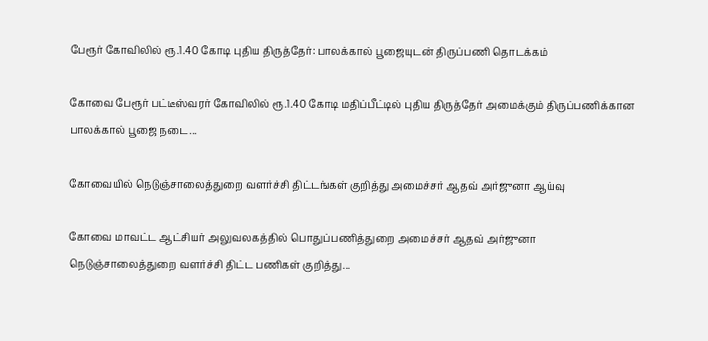பேரூர் கோவிலில் ரூ.1.40 கோடி புதிய திருத்தேர்: பாலக்கால் பூஜையுடன் திருப்பணி தொடக்கம்

கோவை பேரூர் பட்டீஸ்வரர் கோவிலில் ரூ.1.40 கோடி மதிப்பீட்டில் புதிய திருத்தேர் அமைக்கும் திருப்பணிக்கான பாலக்கால் பூஜை நடை...

கோவையில் நெடுஞ்சாலைத்துறை வளர்ச்சி திட்டங்கள் குறித்து அமைச்சர் ஆதவ் அர்ஜுனா ஆய்வு

கோவை மாவட்ட ஆட்சியர் அலுவலகத்தில் பொதுப்பணித்துறை அமைச்சர் ஆதவ் அர்ஜுனா நெடுஞ்சாலைத்துறை வளர்ச்சி திட்ட பணிகள் குறித்து...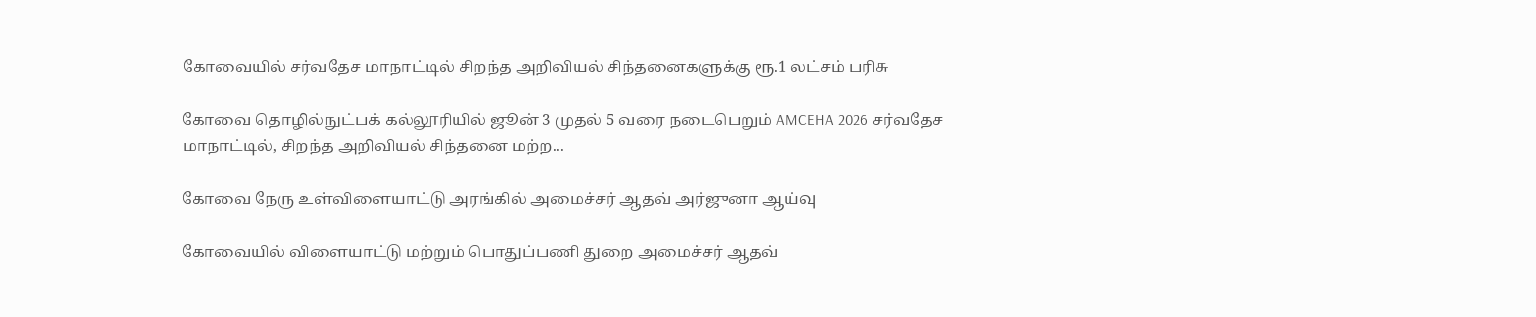கோவையில் சர்வதேச மாநாட்டில் சிறந்த அறிவியல் சிந்தனைகளுக்கு ரூ.1 லட்சம் பரிசு

கோவை தொழில்நுட்பக் கல்லூரியில் ஜூன் 3 முதல் 5 வரை நடைபெறும் AMCEHA 2026 சர்வதேச மாநாட்டில், சிறந்த அறிவியல் சிந்தனை மற்ற...

கோவை நேரு உள்விளையாட்டு அரங்கில் அமைச்சர் ஆதவ் அர்ஜுனா ஆய்வு

கோவையில் விளையாட்டு மற்றும் பொதுப்பணி துறை அமைச்சர் ஆதவ்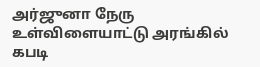அர்ஜுனா நேரு உள்விளையாட்டு அரங்கில் கபடி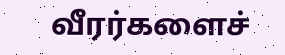வீரர்களைச்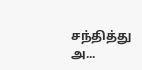சந்தித்து அ...